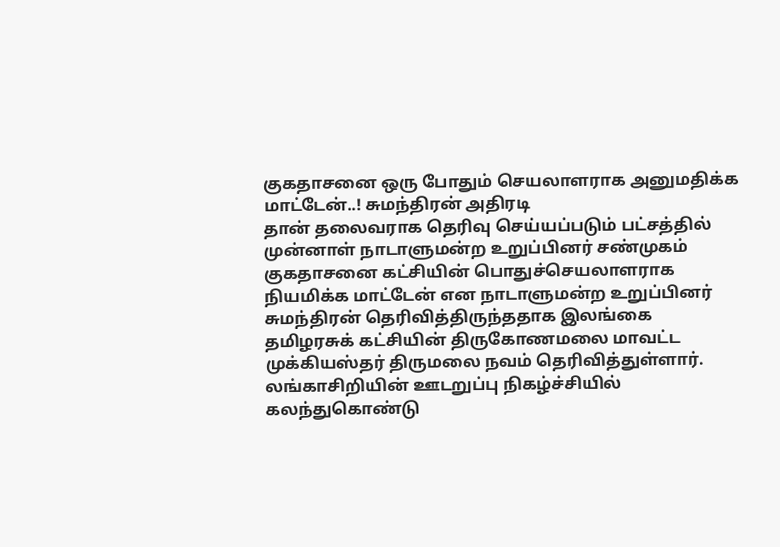குகதாசனை ஒரு போதும் செயலாளராக அனுமதிக்க மாட்டேன்..! சுமந்திரன் அதிரடி
தான் தலைவராக தெரிவு செய்யப்படும் பட்சத்தில் முன்னாள் நாடாளுமன்ற உறுப்பினர் சண்முகம் குகதாசனை கட்சியின் பொதுச்செயலாளராக நியமிக்க மாட்டேன் என நாடாளுமன்ற உறுப்பினர் சுமந்திரன் தெரிவித்திருந்ததாக இலங்கை தமிழரசுக் கட்சியின் திருகோணமலை மாவட்ட முக்கியஸ்தர் திருமலை நவம் தெரிவித்துள்ளார்.
லங்காசிறியின் ஊடறுப்பு நிகழ்ச்சியில் கலந்துகொண்டு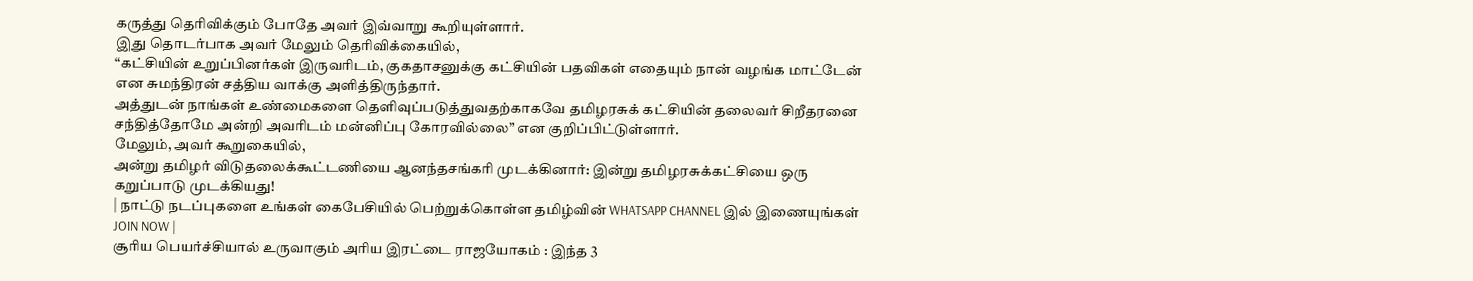கருத்து தெரிவிக்கும் போதே அவர் இவ்வாறு கூறியுள்ளார்.
இது தொடர்பாக அவர் மேலும் தெரிவிக்கையில்,
“கட்சியின் உறுப்பினர்கள் இருவரிடம், குகதாசனுக்கு கட்சியின் பதவிகள் எதையும் நான் வழங்க மாட்டேன் என சுமந்திரன் சத்திய வாக்கு அளித்திருந்தார்.
அத்துடன் நாங்கள் உண்மைகளை தெளிவுப்படுத்துவதற்காகவே தமிழரசுக் கட்சியின் தலைவர் சிறீதரனை சந்தித்தோமே அன்றி அவரிடம் மன்னிப்பு கோரவில்லை” என குறிப்பிட்டுள்ளார்.
மேலும், அவர் கூறுகையில்,
அன்று தமிழர் விடுதலைக்கூட்டணியை ஆனந்தசங்கரி முடக்கினார்: இன்று தமிழரசுக்கட்சியை ஒரு கறுப்பாடு முடக்கியது!
| நாட்டு நடப்புகளை உங்கள் கைபேசியில் பெற்றுக்கொள்ள தமிழ்வின் WHATSAPP CHANNEL இல் இணையுங்கள் JOIN NOW |
சூரிய பெயர்ச்சியால் உருவாகும் அரிய இரட்டை ராஜயோகம் : இந்த 3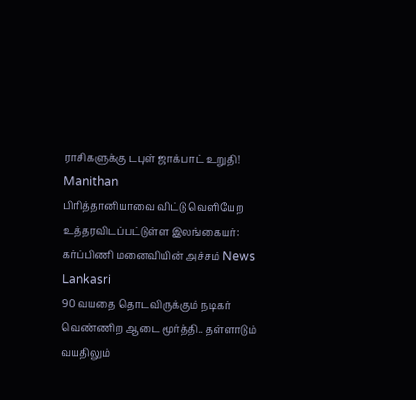ராசிகளுக்கு டபுள் ஜாக்பாட் உறுதி! Manithan
பிரித்தானியாவை விட்டு வெளியேற உத்தரவிடப்பட்டுள்ள இலங்கையர்: கர்ப்பிணி மனைவியின் அச்சம் News Lankasri
90 வயதை தொடவிருக்கும் நடிகர் வெண்ணிற ஆடை மூர்த்தி.. தள்ளாடும் வயதிலும்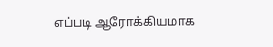எப்படி ஆரோக்கியமாக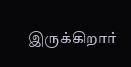இருக்கிறார்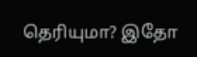தெரியுமா? இதோ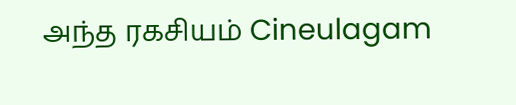அந்த ரகசியம் Cineulagam